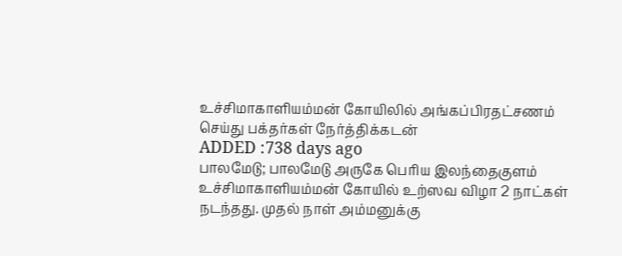உச்சிமாகாளியம்மன் கோயிலில் அங்கப்பிரதட்சணம் செய்து பக்தர்கள் நேர்த்திக்கடன்
ADDED :738 days ago
பாலமேடு; பாலமேடு அருகே பெரிய இலந்தைகுளம் உச்சிமாகாளியம்மன் கோயில் உற்ஸவ விழா 2 நாட்கள் நடந்தது. முதல் நாள் அம்மனுக்கு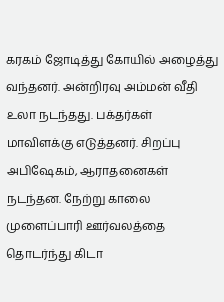கரகம் ஜோடித்து கோயில் அழைத்து வந்தனர். அன்றிரவு அம்மன் வீதி உலா நடந்தது. பக்தர்கள் மாவிளக்கு எடுத்தனர். சிறப்பு அபிஷேகம், ஆராதனைகள் நடந்தன. நேற்று காலை முளைப்பாரி ஊர்வலத்தை தொடர்ந்து கிடா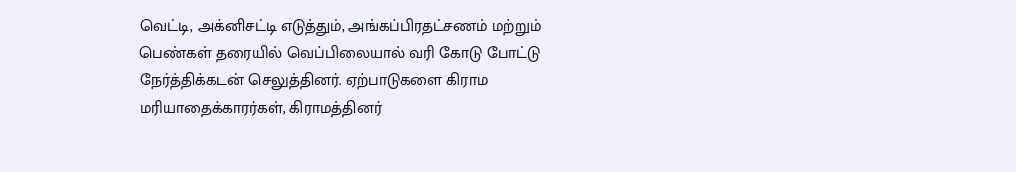வெட்டி, அக்னிசட்டி எடுத்தும், அங்கப்பிரதட்சணம் மற்றும் பெண்கள் தரையில் வெப்பிலையால் வரி கோடு போட்டு நேர்த்திக்கடன் செலுத்தினர். ஏற்பாடுகளை கிராம மரியாதைக்காரர்கள், கிராமத்தினர்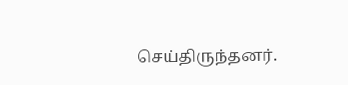செய்திருந்தனர்.